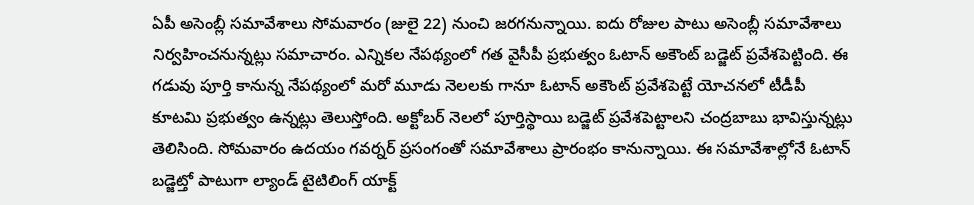ఏపీ అసెంబ్లీ సమావేశాలు సోమవారం (జులై 22) నుంచి జరగనున్నాయి. ఐదు రోజుల పాటు అసెంబ్లీ సమావేశాలు నిర్వహించనున్నట్లు సమాచారం. ఎన్నికల నేపథ్యంలో గత వైసీపీ ప్రభుత్వం ఓటాన్ అకౌంట్ బడ్జెట్ ప్రవేశపెట్టింది. ఈ గడువు పూర్తి కానున్న నేపథ్యంలో మరో మూడు నెలలకు గానూ ఓటాన్ అకౌంట్ ప్రవేశపెట్టే యోచనలో టీడీపీ కూటమి ప్రభుత్వం ఉన్నట్లు తెలుస్తోంది. అక్టోబర్ నెలలో పూర్తిస్థాయి బడ్జెట్ ప్రవేశపెట్టాలని చంద్రబాబు భావిస్తున్నట్లు తెలిసింది. సోమవారం ఉదయం గవర్నర్ ప్రసంగంతో సమావేశాలు ప్రారంభం కానున్నాయి. ఈ సమావేశాల్లోనే ఓటాన్ బడ్జెట్తో పాటుగా ల్యాండ్ టైటిలింగ్ యాక్ట్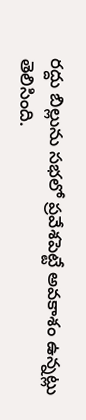రద్దు బిల్లును సభలో ప్రవేశపెట్టే అవకాశం ఉన్నట్లు తెలిసింది.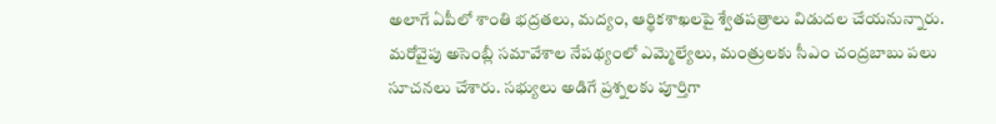అలాగే ఏపీలో శాంతి భద్రతలు, మద్యం, ఆర్థికశాఖలపై శ్వేతపత్రాలు విడుదల చేయనున్నారు.
మరోవైపు అసెంబ్లీ సమావేశాల నేపథ్యంలో ఎమ్మెల్యేలు, మంత్రులకు సీఎం చంద్రబాబు పలు సూచనలు చేశారు. సభ్యులు అడిగే ప్రశ్నలకు పూర్తిగా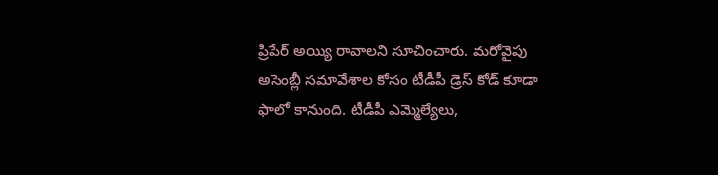ప్రిపేర్ అయ్యి రావాలని సూచించారు. మరోవైపు అసెంబ్లీ సమావేశాల కోసం టీడీపీ డ్రెస్ కోడ్ కూడా ఫాలో కానుంది. టీడీపీ ఎమ్మెల్యేలు,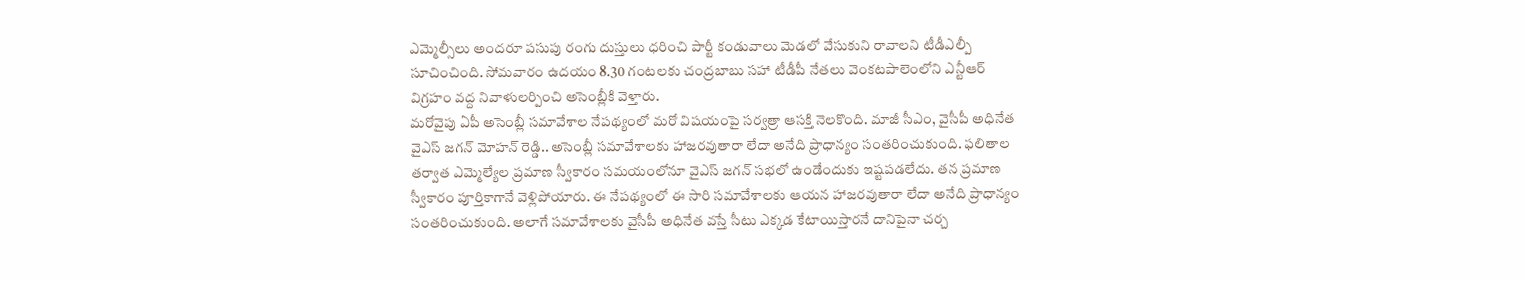ఎమ్మెల్సీలు అందరూ పసుపు రంగు దుస్తులు ధరించి పార్టీ కండువాలు మెడలో వేసుకుని రావాలని టీడీఎల్పీ సూచించింది. సోమవారం ఉదయం 8.30 గంటలకు చంద్రబాబు సహా టీడీపీ నేతలు వెంకటపాలెంలోని ఎన్టీఆర్ విగ్రహం వద్ద నివాళులర్పించి అసెంబ్లీకి వెళ్తారు.
మరోవైపు ఏపీ అసెంబ్లీ సమావేశాల నేపథ్యంలో మరో విషయంపై సర్వత్రా ఆసక్తి నెలకొంది. మాజీ సీఎం, వైసీపీ అధినేత వైఎస్ జగన్ మోహన్ రెడ్డి.. అసెంబ్లీ సమావేశాలకు హాజరవుతారా లేదా అనేది ప్రాధాన్యం సంతరించుకుంది. ఫలితాల తర్వాత ఎమ్మెల్యేల ప్రమాణ స్వీకారం సమయంలోనూ వైఎస్ జగన్ సభలో ఉండేందుకు ఇష్టపడలేదు. తన ప్రమాణ స్వీకారం పూర్తికాగానే వెళ్లిపోయారు. ఈ నేపథ్యంలో ఈ సారి సమావేశాలకు ఆయన హాజరవుతారా లేదా అనేది ప్రాధాన్యం సంతరించుకుంది. అలాగే సమావేశాలకు వైసీపీ అధినేత వస్తే సీటు ఎక్కడ కేటాయిస్తారనే దానిపైనా చర్చ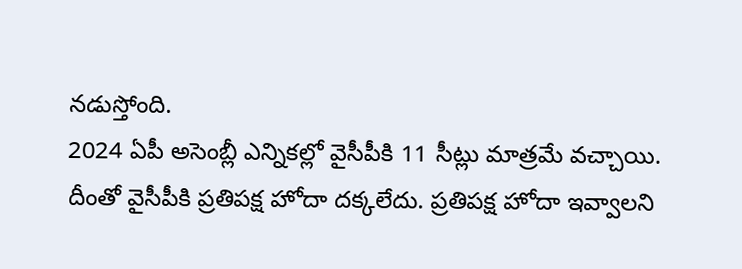నడుస్తోంది.
2024 ఏపీ అసెంబ్లీ ఎన్నికల్లో వైసీపీకి 11 సీట్లు మాత్రమే వచ్చాయి. దీంతో వైసీపీకి ప్రతిపక్ష హోదా దక్కలేదు. ప్రతిపక్ష హోదా ఇవ్వాలని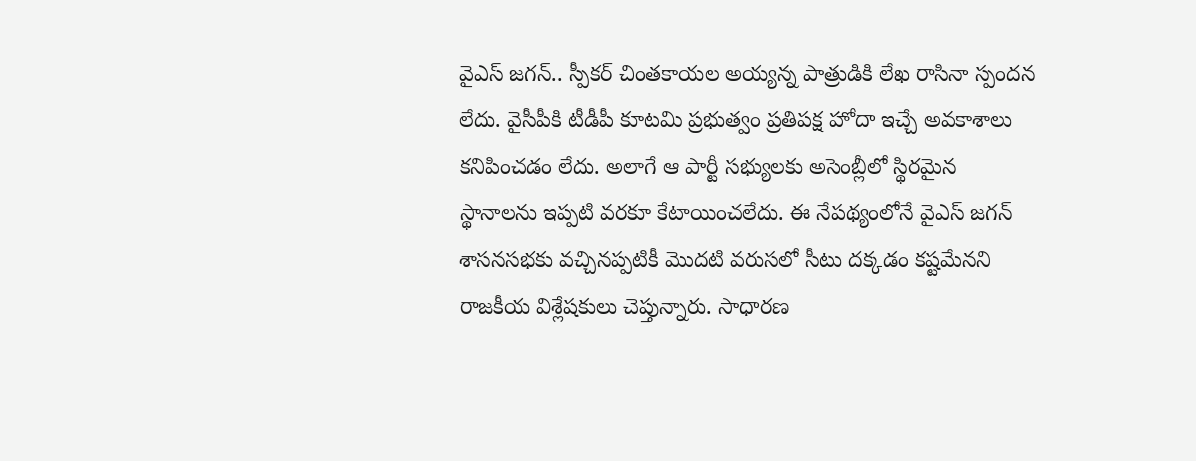వైఎస్ జగన్.. స్పీకర్ చింతకాయల అయ్యన్న పాత్రుడికి లేఖ రాసినా స్పందన లేదు. వైసీపీకి టీడీపీ కూటమి ప్రభుత్వం ప్రతిపక్ష హోదా ఇచ్చే అవకాశాలు కనిపించడం లేదు. అలాగే ఆ పార్టీ సభ్యులకు అసెంబ్లీలో స్థిరమైన స్థానాలను ఇప్పటి వరకూ కేటాయించలేదు. ఈ నేపథ్యంలోనే వైఎస్ జగన్ శాసనసభకు వచ్చినప్పటికీ మొదటి వరుసలో సీటు దక్కడం కష్టమేనని రాజకీయ విశ్లేషకులు చెప్తున్నారు. సాధారణ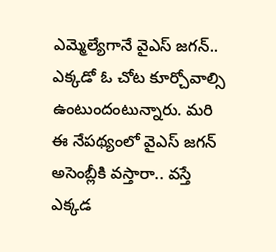ఎమ్మెల్యేగానే వైఎస్ జగన్.. ఎక్కడో ఓ చోట కూర్చోవాల్సి ఉంటుందంటున్నారు. మరి ఈ నేపథ్యంలో వైఎస్ జగన్ అసెంబ్లీకి వస్తారా.. వస్తే ఎక్కడ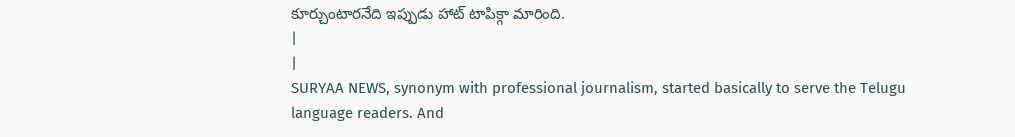కూర్చుంటారనేది ఇప్పుడు హాట్ టాపిక్గా మారింది.
|
|
SURYAA NEWS, synonym with professional journalism, started basically to serve the Telugu language readers. And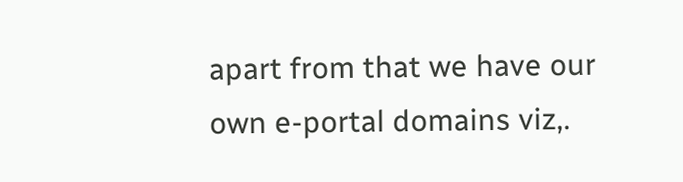apart from that we have our own e-portal domains viz,.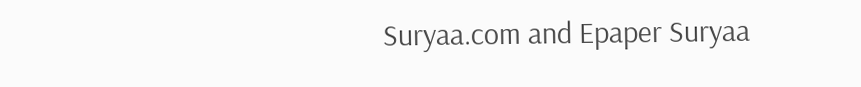Suryaa.com and Epaper Suryaa